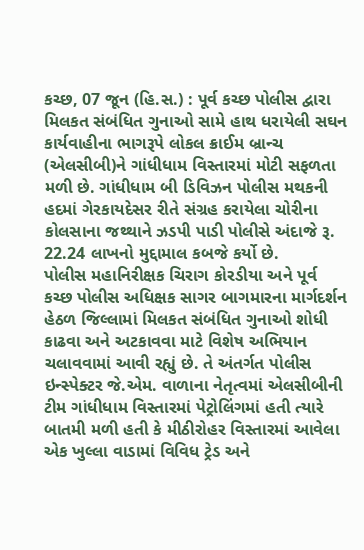કચ્છ, 07 જૂન (હિ.સ.) : પૂર્વ કચ્છ પોલીસ દ્વારા મિલકત સંબંધિત ગુનાઓ સામે હાથ ધરાયેલી સઘન કાર્યવાહીના ભાગરૂપે લોકલ ક્રાઈમ બ્રાન્ચ (એલસીબી)ને ગાંધીધામ વિસ્તારમાં મોટી સફળતા મળી છે. ગાંધીધામ બી ડિવિઝન પોલીસ મથકની હદમાં ગેરકાયદેસર રીતે સંગ્રહ કરાયેલા ચોરીના કોલસાના જથ્થાને ઝડપી પાડી પોલીસે અંદાજે રૂ. 22.24 લાખનો મુદ્દામાલ કબજે કર્યો છે.
પોલીસ મહાનિરીક્ષક ચિરાગ કોરડીયા અને પૂર્વ કચ્છ પોલીસ અધિક્ષક સાગર બાગમારના માર્ગદર્શન હેઠળ જિલ્લામાં મિલકત સંબંધિત ગુનાઓ શોધી કાઢવા અને અટકાવવા માટે વિશેષ અભિયાન ચલાવવામાં આવી રહ્યું છે. તે અંતર્ગત પોલીસ ઇન્સ્પેક્ટર જે.એમ. વાળાના નેતૃત્વમાં એલસીબીની ટીમ ગાંધીધામ વિસ્તારમાં પેટ્રોલિંગમાં હતી ત્યારે બાતમી મળી હતી કે મીઠીરોહર વિસ્તારમાં આવેલા એક ખુલ્લા વાડામાં વિવિધ ટ્રેડ અને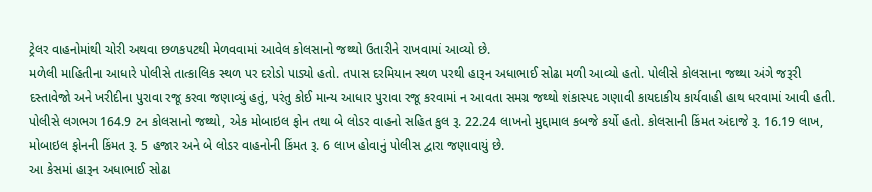ટ્રેલર વાહનોમાંથી ચોરી અથવા છળકપટથી મેળવવામાં આવેલ કોલસાનો જથ્થો ઉતારીને રાખવામાં આવ્યો છે.
મળેલી માહિતીના આધારે પોલીસે તાત્કાલિક સ્થળ પર દરોડો પાડ્યો હતો. તપાસ દરમિયાન સ્થળ પરથી હારૂન અધાભાઈ સોઢા મળી આવ્યો હતો. પોલીસે કોલસાના જથ્થા અંગે જરૂરી દસ્તાવેજો અને ખરીદીના પુરાવા રજૂ કરવા જણાવ્યું હતું, પરંતુ કોઈ માન્ય આધાર પુરાવા રજૂ કરવામાં ન આવતા સમગ્ર જથ્થો શંકાસ્પદ ગણાવી કાયદાકીય કાર્યવાહી હાથ ધરવામાં આવી હતી.
પોલીસે લગભગ 164.9 ટન કોલસાનો જથ્થો, એક મોબાઇલ ફોન તથા બે લોડર વાહનો સહિત કુલ રૂ. 22.24 લાખનો મુદ્દામાલ કબજે કર્યો હતો. કોલસાની કિંમત અંદાજે રૂ. 16.19 લાખ, મોબાઇલ ફોનની કિંમત રૂ. 5 હજાર અને બે લોડર વાહનોની કિંમત રૂ. 6 લાખ હોવાનું પોલીસ દ્વારા જણાવાયું છે.
આ કેસમાં હારૂન અધાભાઈ સોઢા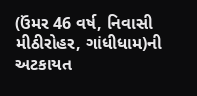(ઉંમર 46 વર્ષ, નિવાસી મીઠીરોહર, ગાંધીધામ)ની અટકાયત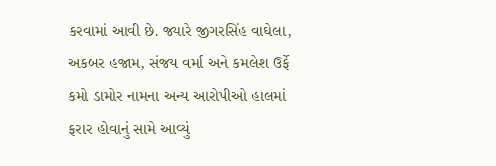કરવામાં આવી છે. જ્યારે જીગરસિંહ વાઘેલા, અકબર હજામ, સંજય વર્મા અને કમલેશ ઉર્ફે કમો ડામોર નામના અન્ય આરોપીઓ હાલમાં ફરાર હોવાનું સામે આવ્યું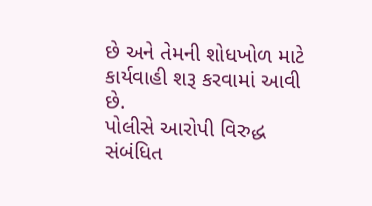છે અને તેમની શોધખોળ માટે કાર્યવાહી શરૂ કરવામાં આવી છે.
પોલીસે આરોપી વિરુદ્ધ સંબંધિત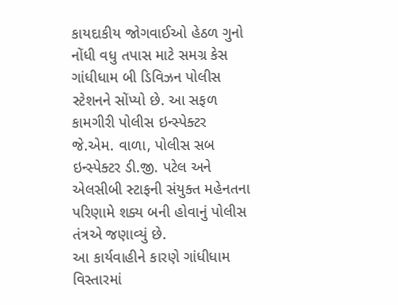કાયદાકીય જોગવાઈઓ હેઠળ ગુનો નોંધી વધુ તપાસ માટે સમગ્ર કેસ ગાંધીધામ બી ડિવિઝન પોલીસ સ્ટેશનને સોંપ્યો છે. આ સફળ કામગીરી પોલીસ ઇન્સ્પેક્ટર જે.એમ. વાળા, પોલીસ સબ ઇન્સ્પેક્ટર ડી.જી. પટેલ અને એલસીબી સ્ટાફની સંયુક્ત મહેનતના પરિણામે શક્ય બની હોવાનું પોલીસ તંત્રએ જણાવ્યું છે.
આ કાર્યવાહીને કારણે ગાંધીધામ વિસ્તારમાં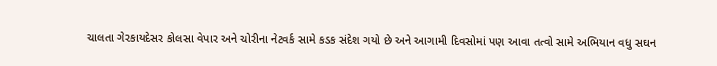ચાલતા ગેરકાયદેસર કોલસા વેપાર અને ચોરીના નેટવર્ક સામે કડક સંદેશ ગયો છે અને આગામી દિવસોમાં પણ આવા તત્વો સામે અભિયાન વધુ સઘન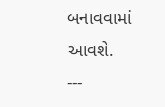બનાવવામાં આવશે.
---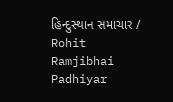હિન્દુસ્થાન સમાચાર / Rohit Ramjibhai Padhiyar